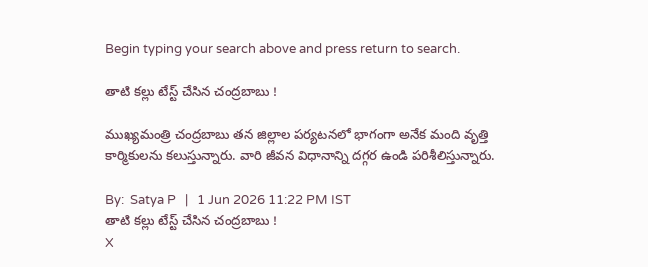Begin typing your search above and press return to search.

తాటి కల్లు టేస్ట్ చేసిన చంద్రబాబు !

ముఖ్యమంత్రి చంద్రబాబు తన జిల్లాల పర్యటనలో భాగంగా అనేక మంది వృత్తి కార్మికులను కలుస్తున్నారు. వారి జీవన విధానాన్ని దగ్గర ఉండి పరిశీలిస్తున్నారు.

By:  Satya P   |   1 Jun 2026 11:22 PM IST
తాటి కల్లు టేస్ట్ చేసిన చంద్రబాబు !
X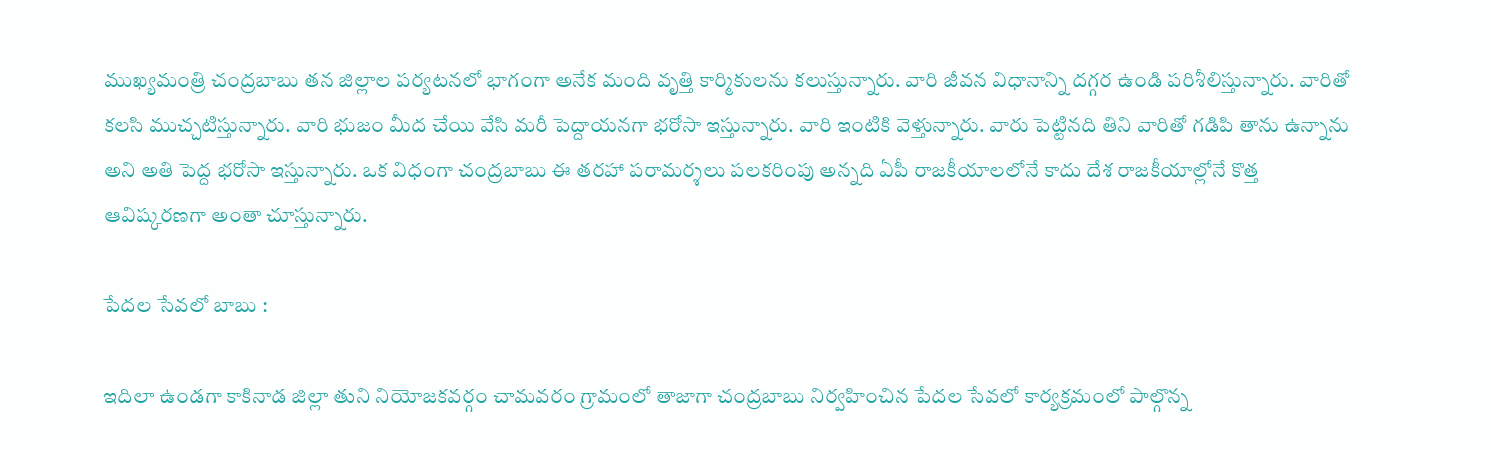ముఖ్యమంత్రి చంద్రబాబు తన జిల్లాల పర్యటనలో భాగంగా అనేక మంది వృత్తి కార్మికులను కలుస్తున్నారు. వారి జీవన విధానాన్ని దగ్గర ఉండి పరిశీలిస్తున్నారు. వారితో కలసి ముచ్చటిస్తున్నారు. వారి భుజం మీద చేయి వేసి మరీ పెద్దాయనగా భరోసా ఇస్తున్నారు. వారి ఇంటికి వెళ్తున్నారు. వారు పెట్టినది తిని వారితో గడిపి తాను ఉన్నాను అని అతి పెద్ద భరోసా ఇస్తున్నారు. ఒక విధంగా చంద్రబాబు ఈ తరహా పరామర్శలు పలకరింపు అన్నది ఏపీ రాజకీయాలలోనే కాదు దేశ రాజకీయాల్లోనే కొత్త ఆవిష్కరణగా అంతా చూస్తున్నారు.

పేదల సేవలో బాబు :

ఇదిలా ఉండగా కాకినాడ జిల్లా తుని నియోజకవర్గం చామవరం గ్రామంలో తాజాగా చంద్రబాబు నిర్వహించిన పేదల సేవలో కార్యక్రమంలో పాల్గొన్న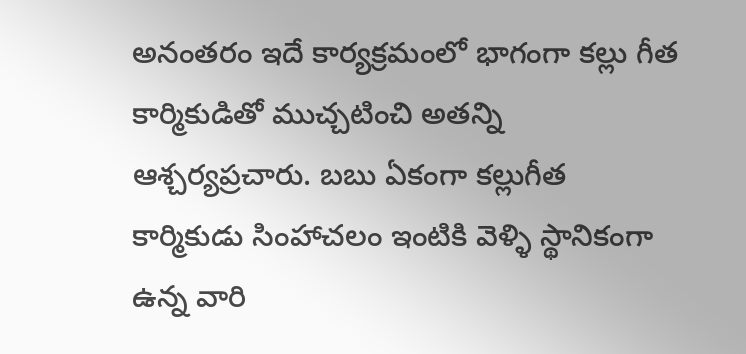అనంతరం ఇదే కార్యక్రమంలో భాగంగా కల్లు గీత కార్మికుడితో ముచ్చటించి అతన్ని ఆశ్చర్యప్రచారు. బబు ఏకంగా కల్లుగీత కార్మికుడు సింహాచలం ఇంటికి వెళ్ళి స్థానికంగా ఉన్న వారి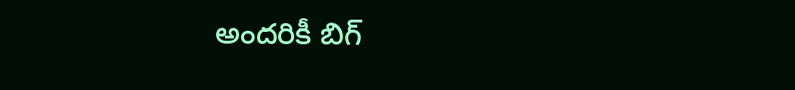అందరికీ బిగ్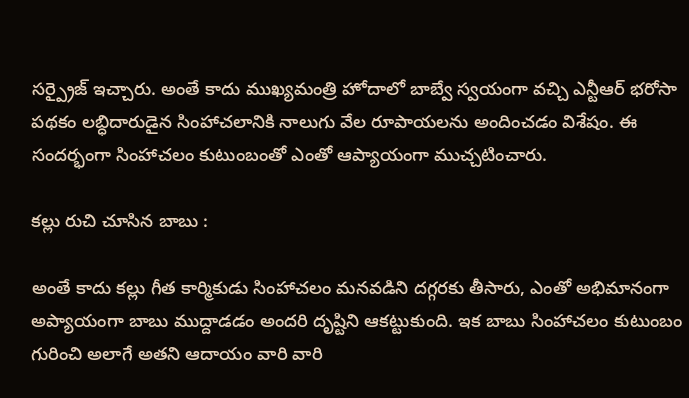సర్ప్రైజ్ ఇచ్చారు. అంతే కాదు ముఖ్యమంత్రి హోదాలో బాబ్వే స్వయంగా వచ్చి ఎన్టీఆర్ భరోసా పథకం లబ్ధిదారుడైన సింహాచలానికి నాలుగు వేల రూపాయలను అందించడం విశేషం. ఈ సందర్భంగా సింహాచలం కుటుంబంతో ఎంతో ఆప్యాయంగా ముచ్చటించారు.

కల్లు రుచి చూసిన బాబు :

అంతే కాదు కల్లు గీత కార్మికుడు సింహాచలం మనవడిని దగ్గరకు తీసారు, ఎంతో అభిమానంగా అప్యాయంగా బాబు ముద్దాడడం అందరి దృష్టిని ఆకట్టుకుంది. ఇక బాబు సింహాచలం కుటుంబం గురించి అలాగే అతని ఆదాయం వారి వారి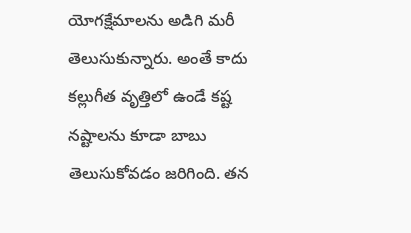యోగక్షేమాలను అడిగి మరీ తెలుసుకున్నారు. అంతే కాదు కల్లుగీత వృత్తిలో ఉండే కష్ట నష్టాలను కూడా బాబు తెలుసుకోవడం జరిగింది. తన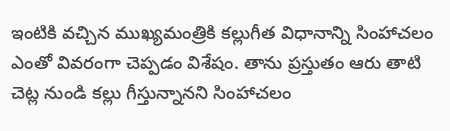ఇంటికి వచ్చిన ముఖ్యమంత్రికి కల్లుగీత విధానాన్ని సింహాచలం ఎంతో వివరంగా చెప్పడం విశేషం. తాను ప్రస్తుతం ఆరు తాటి చెట్ల నుండి కల్లు గీస్తున్నానని సింహాచలం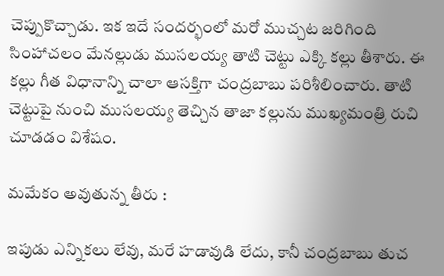చెప్పుకొచ్చాడు. ఇక ఇదే సందర్భంలో మరో ముచ్చట జరిగింది సింహాచలం మేనల్లుడు ముసలయ్య తాటి చెట్టు ఎక్కి కల్లు తీశారు. ఈ కల్లు గీత విధానాన్ని చాలా ఆసక్తిగా చంద్రబాబు పరిశీలించారు. తాటి చెట్టుపై నుంచి ముసలయ్య తెచ్చిన తాజా కల్లును ముఖ్యమంత్రి రుచి చూడడం విశేషం.

మమేకం అవుతున్న తీరు :

ఇపుడు ఎన్నికలు లేవు, మరే హడావుడి లేదు, కానీ చంద్రబాబు తుచ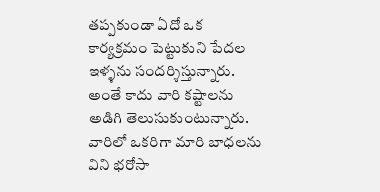తప్పకుండా ఏదో ఒక కార్యక్రమం పెట్టుకుని పేదల ఇళ్ళను సందర్శిస్తున్నారు. అంతే కాదు వారి కష్టాలను అడిగి తెలుసుకుంటున్నారు. వారిలో ఒకరిగా మారి బాధలను విని భరోసా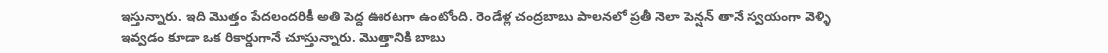ఇస్తున్నారు. ఇది మొత్తం పేదలందరికీ అతి పెద్ద ఊరటగా ఉంటోంది. రెండేళ్ల చంద్రబాబు పాలనలో ప్రతీ నెలా పెన్షన్ తానే స్వయంగా వెళ్ళి ఇవ్వడం కూడా ఒక రికార్డుగానే చూస్తున్నారు. మొత్తానికి బాబు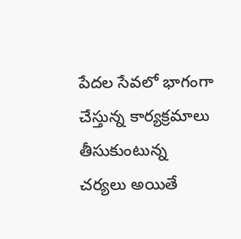పేదల సేవలో భాగంగా చేస్తున్న కార్యక్రమాలు తీసుకుంటున్న చర్యలు అయితే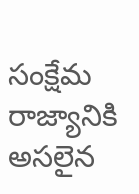సంక్షేమ రాజ్యానికి అసలైన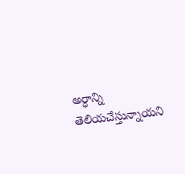అర్ధాన్ని తెలియచేస్తున్నాయని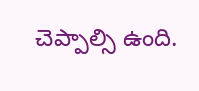చెప్పాల్సి ఉంది.